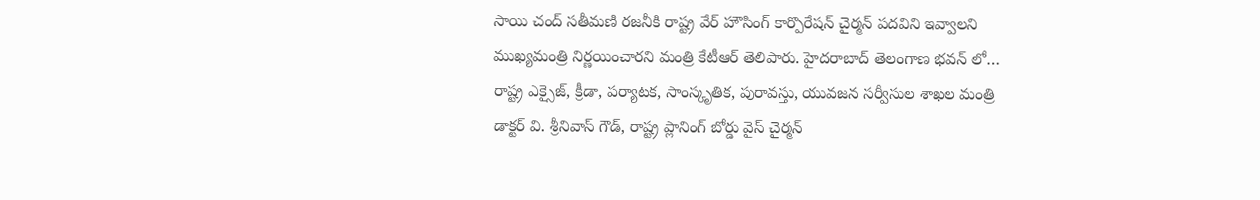సాయి చంద్ సతీమణి రజనీకి రాష్ట్ర వేర్ హౌసింగ్ కార్పొరేషన్ చైర్మన్ పదవిని ఇవ్వాలని ముఖ్యమంత్రి నిర్ణయించారని మంత్రి కేటీఆర్ తెలిపారు. హైదరాబాద్ తెలంగాణ భవన్ లో…
రాష్ట్ర ఎక్సైజ్, క్రీడా, పర్యాటక, సాంస్కృతిక, పురావస్తు, యువజన సర్వీసుల శాఖల మంత్రి డాక్టర్ వి. శ్రీనివాస్ గౌడ్, రాష్ట్ర ప్లానింగ్ బోర్డు వైస్ చైర్మన్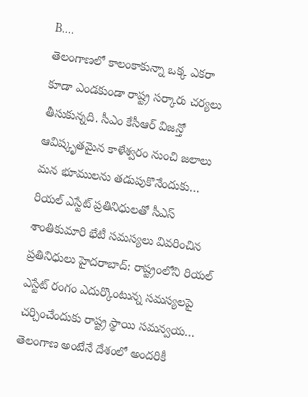B.…
తెలంగాణలో కాలంకాకున్నా ఒక్క ఎకరా కూడా ఎండకుండా రాష్ట్ర సర్కారు చర్యలు తీసుకున్నది. సీఎం కేసీఆర్ విజన్తో ఆవిష్కృతమైన కాళేశ్వరం నుంచి జలాలు మన భూములను తడుపుకొనేందుకు…
రియల్ ఎస్టేట్ ప్రతినిధులతో సీఎస్ శాంతికుమారి భేటీ సమస్యలు వివరించిన ప్రతినిధులు హైదరాబాద్: రాష్ట్రంలోని రియల్ ఎస్టేట్ రంగం ఎదుర్కొంటున్న సమస్యలపై చర్చించేందుకు రాష్ట్ర స్థాయి సమన్వయ…
తెలంగాణ అంటేనే దేశంలో అందరికీ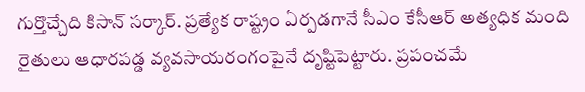గుర్తొచ్చేది కిసాన్ సర్కార్. ప్రత్యేక రాష్ట్రం ఏర్పడగానే సీఎం కేసీఆర్ అత్యధిక మంది రైతులు ఆధారపడ్డ వ్యవసాయరంగంపైనే దృష్టిపెట్టారు. ప్రపంచమే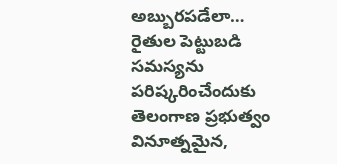అబ్బురపడేలా…
రైతుల పెట్టుబడి సమస్యను పరిష్కరించేందుకు తెలంగాణ ప్రభుత్వం వినూత్నమైన,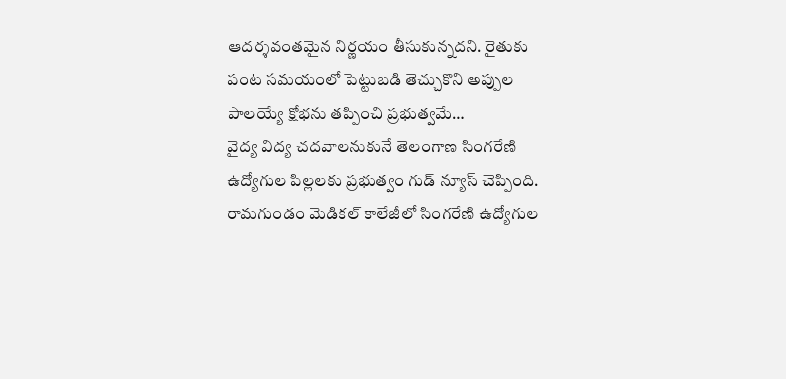ఆదర్శవంతమైన నిర్ణయం తీసుకున్నదని. రైతుకు పంట సమయంలో పెట్టుబడి తెచ్చుకొని అప్పుల పాలయ్యే క్షోభను తప్పించి ప్రభుత్వమే…
వైద్య విద్య చదవాలనుకునే తెలంగాణ సింగరేణి ఉద్యోగుల పిల్లలకు ప్రభుత్వం గుడ్ న్యూస్ చెప్పింది. రామగుండం మెడికల్ కాలేజీలో సింగరేణి ఉద్యోగుల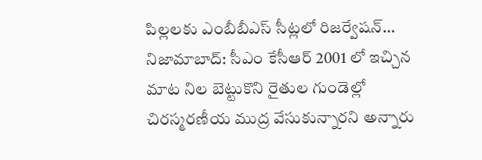పిల్లలకు ఎంబీబీఎస్ సీట్లలో రిజర్వేషన్…
నిజామాబాద్: సీఎం కేసీఆర్ 2001 లో ఇచ్చిన మాట నిల బెట్టుకొని రైతుల గుండెల్లో చిరస్మరణీయ ముద్ర వేసుకున్నారని అన్నారు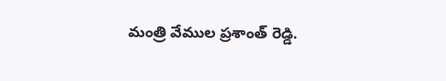మంత్రి వేముల ప్రశాంత్ రెడ్డి.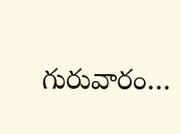గురువారం…